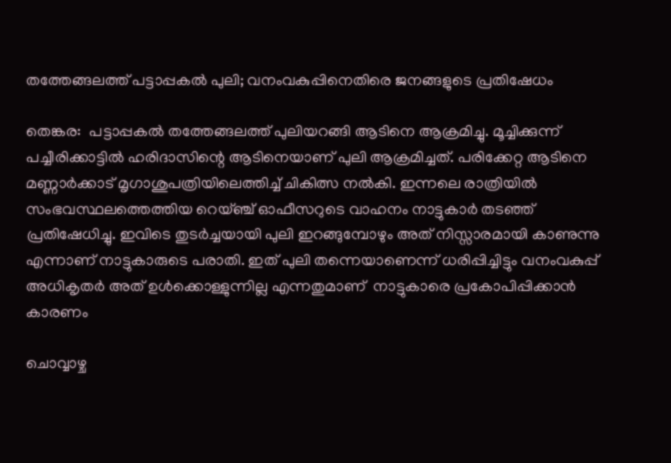തത്തേങ്ങലത്ത് പട്ടാപ്പകല്‍ പുലി; വനംവകുപ്പിനെതിരെ ജനങ്ങളുടെ പ്രതിഷേധം

തെങ്കര:  പട്ടാപ്പകല്‍ തത്തേങ്ങലത്ത് പുലിയറങ്ങി ആടിനെ ആക്രമിച്ചു. മൂച്ചിക്കുന്ന് പച്ചീരിക്കാട്ടില്‍ ഹരിദാസിന്റെ ആടിനെയാണ് പുലി ആക്രമിച്ചത്. പരിക്കേറ്റ ആടിനെ മണ്ണാര്‍ക്കാട് മൃഗാശുപത്രിയിലെത്തിച്ച് ചികിത്സ നല്‍കി. ഇന്നലെ രാത്രിയിൽ സംഭവസ്ഥലത്തെത്തിയ റെയ്ഞ്ച് ഓഫീസറുടെ വാഹനം നാട്ടുകാർ തടഞ്ഞ് പ്രതിഷേധിച്ചു. ഇവിടെ തുടർച്ചയായി പുലി ഇറങ്ങുമ്പോഴും അത് നിസ്സാരമായി കാണുന്നു എന്നാണ് നാട്ടുകാരുടെ പരാതി. ഇത് പുലി തന്നെയാണെന്ന് ധരിപ്പിച്ചിട്ടും വനംവകുപ്പ് അധികൃതർ അത് ഉൾക്കൊള്ളുന്നില്ല എന്നതുമാണ്  നാട്ടുകാരെ പ്രകോപിപ്പിക്കാൻ കാരണം

ചൊവ്വാഴ്ച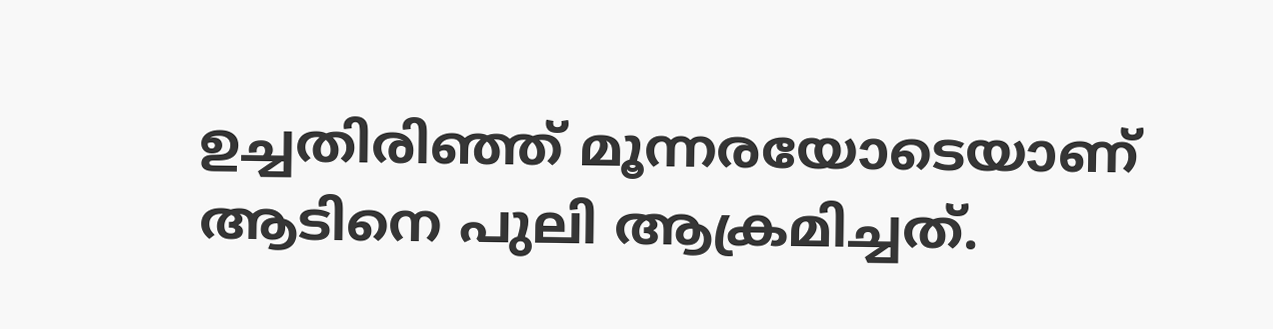ഉച്ചതിരിഞ്ഞ് മൂന്നരയോടെയാണ് ആടിനെ പുലി ആക്രമിച്ചത്.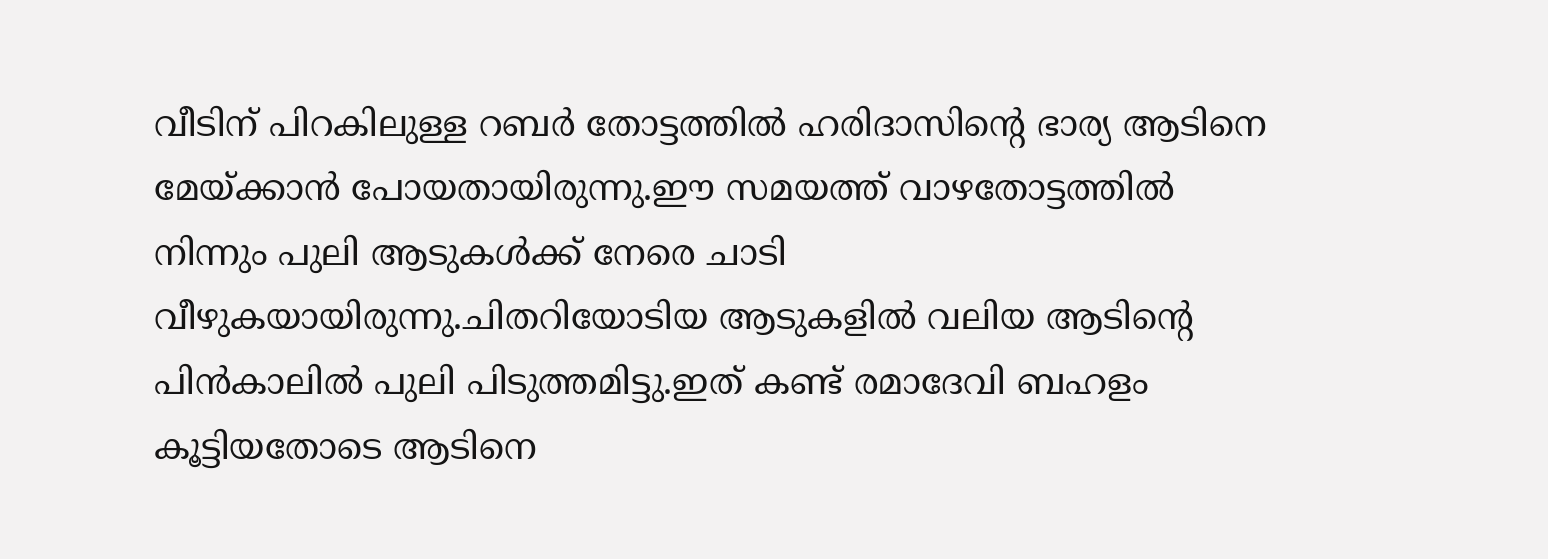വീടിന് പിറകിലുള്ള റബര്‍ തോട്ടത്തില്‍ ഹരിദാസിന്റെ ഭാര്യ ആടിനെ മേയ്ക്കാന്‍ പോയതായിരുന്നു.ഈ സമയത്ത് വാഴതോട്ടത്തില്‍ നിന്നും പുലി ആടുകള്‍ക്ക് നേരെ ചാടി വീഴുകയായിരുന്നു.ചിതറിയോടിയ ആടുകളില്‍ വലിയ ആടിന്റെ പിന്‍കാലില്‍ പുലി പിടുത്തമിട്ടു.ഇത് കണ്ട് രമാദേവി ബഹളം കൂട്ടിയതോടെ ആടിനെ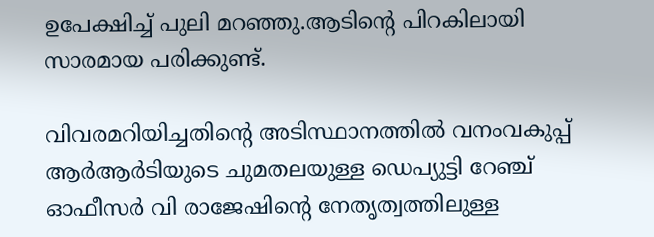ഉപേക്ഷിച്ച് പുലി മറഞ്ഞു.ആടിന്റെ പിറകിലായി സാരമായ പരിക്കുണ്ട്.

വിവരമറിയിച്ചതിന്റെ അടിസ്ഥാനത്തില്‍ വനംവകുപ്പ് ആര്‍ആര്‍ടിയുടെ ചുമതലയുള്ള ഡെപ്യുട്ടി റേഞ്ച് ഓഫീസര്‍ വി രാജേഷിന്റെ നേതൃത്വത്തിലുള്ള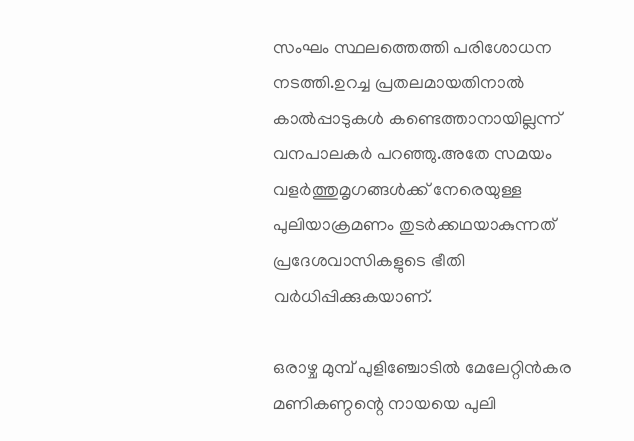സംഘം സ്ഥലത്തെത്തി പരിശോധന നടത്തി.ഉറച്ച പ്രതലമായതിനാല്‍ കാല്‍പ്പാടുകള്‍ കണ്ടെത്താനായില്ലന്ന് വനപാലകര്‍ പറഞ്ഞു.അതേ സമയം വളര്‍ത്തുമൃഗങ്ങള്‍ക്ക് നേരെയുള്ള പുലിയാക്രമണം തുടര്‍ക്കഥയാകുന്നത് പ്രദേശവാസികളുടെ ഭീതി വര്‍ധിപ്പിക്കുകയാണ്.

ഒരാഴ്ച മുമ്പ് പുളിഞ്ചോടില്‍ മേലേറ്റിന്‍കര മണികണ്ഠന്റെ നായയെ പുലി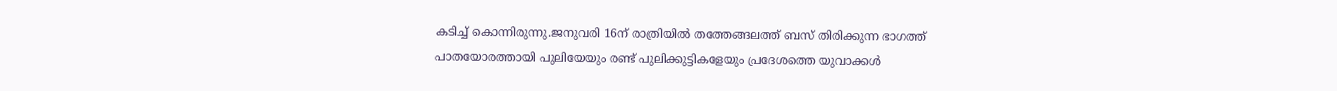കടിച്ച് കൊന്നിരുന്നു.ജനുവരി 16ന് രാത്രിയില്‍ തത്തേങ്ങലത്ത് ബസ് തിരിക്കുന്ന ഭാഗത്ത് പാതയോരത്തായി പുലിയേയും രണ്ട് പുലിക്കുട്ടികളേയും പ്രദേശത്തെ യുവാക്കള്‍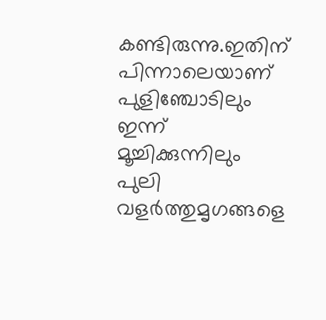കണ്ടിരുന്നു.ഇതിന് പിന്നാലെയാണ് പുളിഞ്ചോടിലും ഇന്ന് മൂച്ചിക്കുന്നിലും പുലി വളര്‍ത്തുമൃഗങ്ങളെ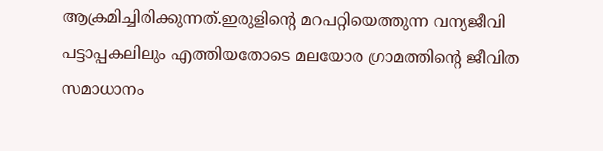ആക്രമിച്ചിരിക്കുന്നത്.ഇരുളിന്റെ മറപറ്റിയെത്തുന്ന വന്യജീവി പട്ടാപ്പകലിലും എത്തിയതോടെ മലയോര ഗ്രാമത്തിന്റെ ജീവിത സമാധാനം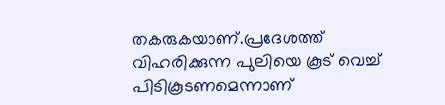തകരുകയാണ്.പ്രദേശത്ത് വിഹരിക്കുന്ന പുലിയെ കൂട് വെച്ച് പിടികൂടണമെന്നാണ്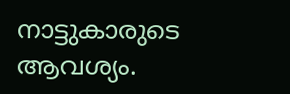നാട്ടുകാരുടെ ആവശ്യം.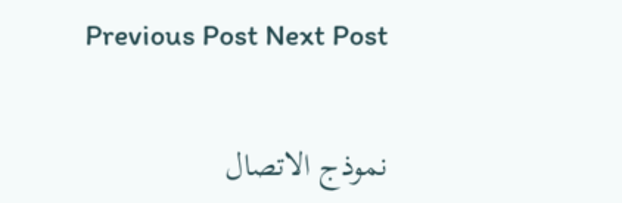Previous Post Next Post

نموذج الاتصال